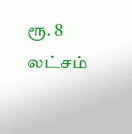ரூ. 8 லட்சம்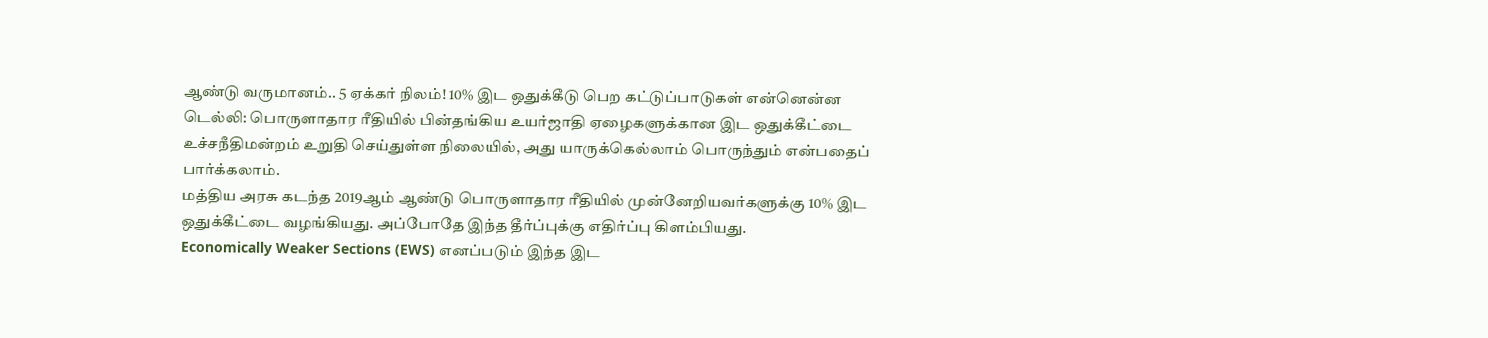ஆண்டு வருமானம்.. 5 ஏக்கர் நிலம்! 10% இட ஒதுக்கீடு பெற கட்டுப்பாடுகள் என்னென்ன
டெல்லி: பொருளாதார ரீதியில் பின்தங்கிய உயர்ஜாதி ஏழைகளுக்கான இட ஒதுக்கீட்டை உச்சநீதிமன்றம் உறுதி செய்துள்ள நிலையில், அது யாருக்கெல்லாம் பொருந்தும் என்பதைப் பார்க்கலாம்.
மத்திய அரசு கடந்த 2019ஆம் ஆண்டு பொருளாதார ரீதியில் முன்னேறியவர்களுக்கு 10% இட ஒதுக்கீட்டை வழங்கியது. அப்போதே இந்த தீர்ப்புக்கு எதிர்ப்பு கிளம்பியது.
Economically Weaker Sections (EWS) எனப்படும் இந்த இட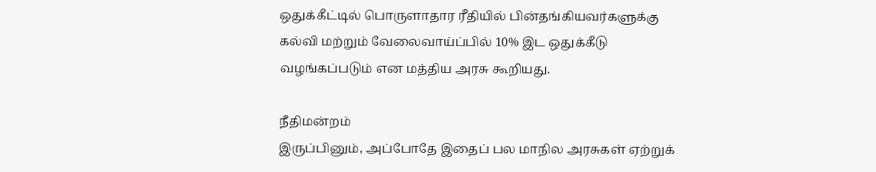ஒதுக்கீட்டில் பொருளாதார ரீதியில் பின்தங்கியவர்களுக்கு கல்வி மற்றும் வேலைவாய்ப்பில் 10% இட ஒதுக்கீடு வழங்கப்படும் என மத்திய அரசு கூறியது.

நீதிமன்றம்
இருப்பினும், அப்போதே இதைப் பல மாநில அரசுகள் ஏற்றுக்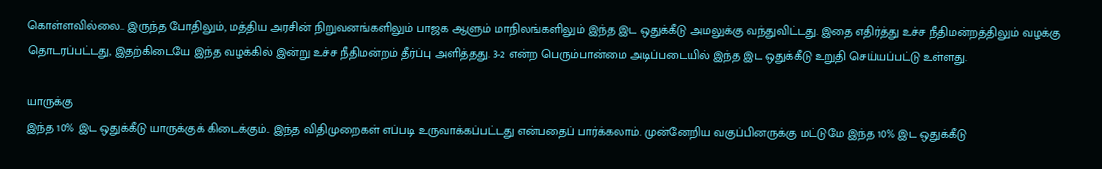கொள்ளவில்லை.. இருந்த போதிலும், மத்திய அரசின் நிறுவனங்களிலும் பாஜக ஆளும் மாநிலங்களிலும் இந்த இட ஒதுக்கீடு அமலுக்கு வந்துவிட்டது. இதை எதிர்த்து உச்ச நீதிமன்றத்திலும் வழக்கு தொடரப்பட்டது, இதற்கிடையே இந்த வழக்கில் இன்று உச்ச நீதிமன்றம் தீர்ப்பு அளித்தது. 3-2 என்ற பெரும்பான்மை அடிப்படையில் இந்த இட ஒதுக்கீடு உறுதி செய்யப்பட்டு உள்ளது.

யாருக்கு
இந்த 10% இட ஒதுக்கீடு யாருக்குக் கிடைக்கும்.. இந்த விதிமுறைகள் எப்படி உருவாக்கப்பட்டது என்பதைப் பார்க்கலாம். முன்னேறிய வகுப்பினருக்கு மட்டுமே இந்த 10% இட ஒதுக்கீடு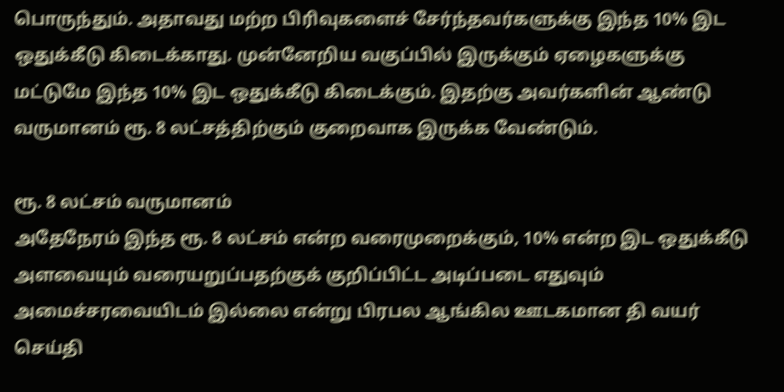பொருந்தும். அதாவது மற்ற பிரிவுகளைச் சேர்ந்தவர்களுக்கு இந்த 10% இட ஒதுக்கீடு கிடைக்காது. முன்னேறிய வகுப்பில் இருக்கும் ஏழைகளுக்கு மட்டுமே இந்த 10% இட ஒதுக்கீடு கிடைக்கும். இதற்கு அவர்களின் ஆண்டு வருமானம் ரூ. 8 லட்சத்திற்கும் குறைவாக இருக்க வேண்டும்.

ரூ. 8 லட்சம் வருமானம்
அதேநேரம் இந்த ரூ. 8 லட்சம் என்ற வரைமுறைக்கும், 10% என்ற இட ஒதுக்கீடு அளவையும் வரையறுப்பதற்குக் குறிப்பிட்ட அடிப்படை எதுவும் அமைச்சரவையிடம் இல்லை என்று பிரபல ஆங்கில ஊடகமான தி வயர் செய்தி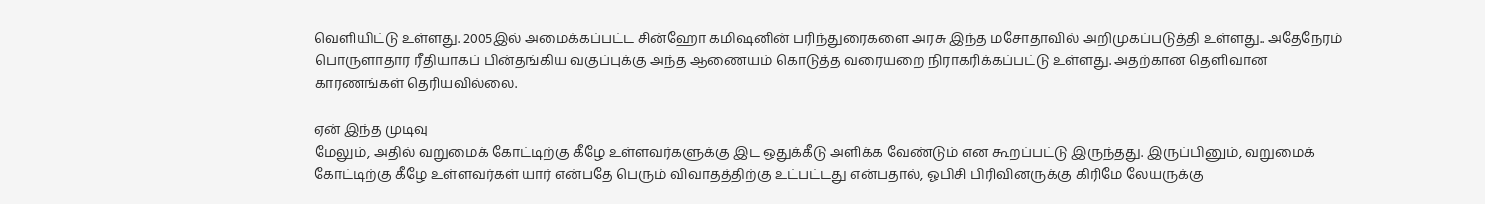வெளியிட்டு உள்ளது. 2005இல் அமைக்கப்பட்ட சின்ஹோ கமிஷனின் பரிந்துரைகளை அரசு இந்த மசோதாவில் அறிமுகப்படுத்தி உள்ளது.. அதேநேரம் பொருளாதார ரீதியாகப் பின்தங்கிய வகுப்புக்கு அந்த ஆணையம் கொடுத்த வரையறை நிராகரிக்கப்பட்டு உள்ளது. அதற்கான தெளிவான காரணங்கள் தெரியவில்லை.

ஏன் இந்த முடிவு
மேலும், அதில் வறுமைக் கோட்டிற்கு கீழே உள்ளவர்களுக்கு இட ஒதுக்கீடு அளிக்க வேண்டும் என கூறப்பட்டு இருந்தது. இருப்பினும், வறுமைக் கோட்டிற்கு கீழே உள்ளவர்கள் யார் என்பதே பெரும் விவாதத்திற்கு உட்பட்டது என்பதால், ஓபிசி பிரிவினருக்கு கிரிமே லேயருக்கு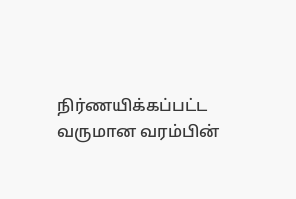நிர்ணயிக்கப்பட்ட வருமான வரம்பின்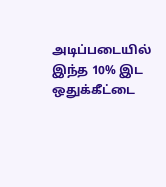அடிப்படையில் இந்த 10% இட ஒதுக்கீட்டை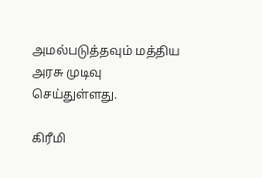அமல்படுத்தவும் மத்திய அரசு முடிவு செய்துள்ளது.

கிரீமி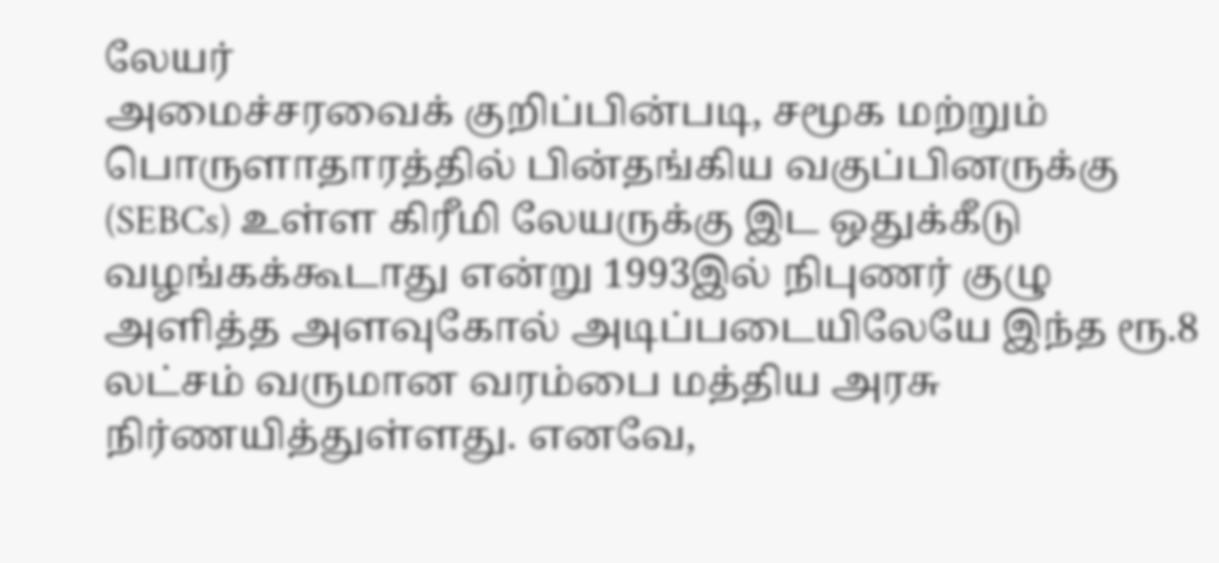லேயர்
அமைச்சரவைக் குறிப்பின்படி, சமூக மற்றும் பொருளாதாரத்தில் பின்தங்கிய வகுப்பினருக்கு (SEBCs) உள்ள கிரீமி லேயருக்கு இட ஒதுக்கீடு வழங்கக்கூடாது என்று 1993இல் நிபுணர் குழு அளித்த அளவுகோல் அடிப்படையிலேயே இந்த ரூ.8 லட்சம் வருமான வரம்பை மத்திய அரசு நிர்ணயித்துள்ளது. எனவே,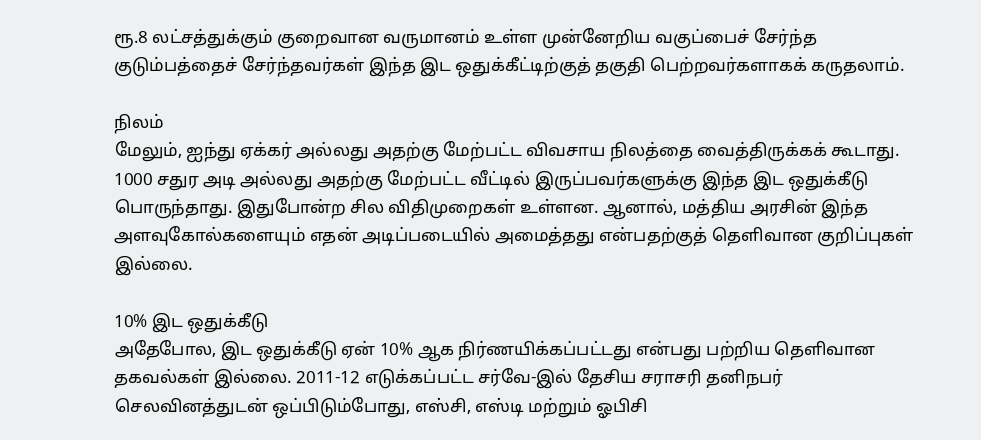ரூ.8 லட்சத்துக்கும் குறைவான வருமானம் உள்ள முன்னேறிய வகுப்பைச் சேர்ந்த குடும்பத்தைச் சேர்ந்தவர்கள் இந்த இட ஒதுக்கீட்டிற்குத் தகுதி பெற்றவர்களாகக் கருதலாம்.

நிலம்
மேலும், ஐந்து ஏக்கர் அல்லது அதற்கு மேற்பட்ட விவசாய நிலத்தை வைத்திருக்கக் கூடாது. 1000 சதுர அடி அல்லது அதற்கு மேற்பட்ட வீட்டில் இருப்பவர்களுக்கு இந்த இட ஒதுக்கீடு பொருந்தாது. இதுபோன்ற சில விதிமுறைகள் உள்ளன. ஆனால், மத்திய அரசின் இந்த அளவுகோல்களையும் எதன் அடிப்படையில் அமைத்தது என்பதற்குத் தெளிவான குறிப்புகள் இல்லை.

10% இட ஒதுக்கீடு
அதேபோல, இட ஒதுக்கீடு ஏன் 10% ஆக நிர்ணயிக்கப்பட்டது என்பது பற்றிய தெளிவான தகவல்கள் இல்லை. 2011-12 எடுக்கப்பட்ட சர்வே-இல் தேசிய சராசரி தனிநபர் செலவினத்துடன் ஒப்பிடும்போது, எஸ்சி, எஸ்டி மற்றும் ஓபிசி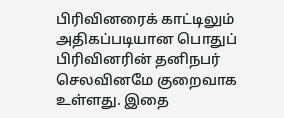பிரிவினரைக் காட்டிலும் அதிகப்படியான பொதுப் பிரிவினரின் தனிநபர் செலவினமே குறைவாக உள்ளது. இதை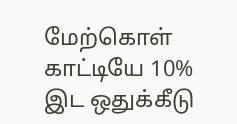மேற்கொள் காட்டியே 10% இட ஒதுக்கீடு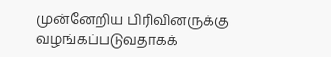முன்னேறிய பிரிவினருக்கு வழங்கப்படுவதாகக்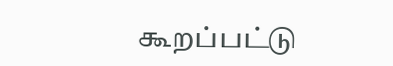கூறப்பட்டு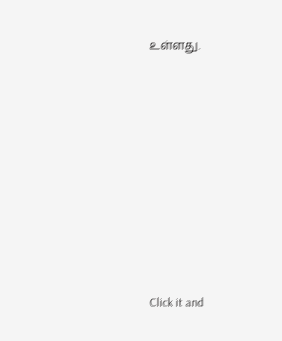உள்ளது.












Click it and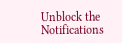Unblock the Notifications